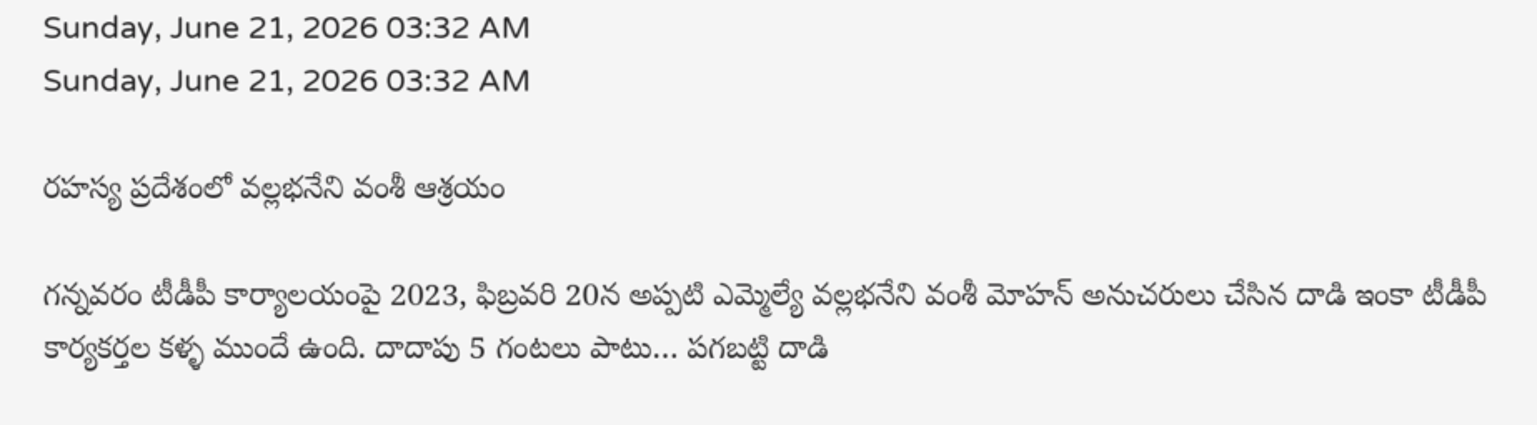Sunday, June 21, 2026 03:32 AM
Sunday, June 21, 2026 03:32 AM

రహస్య ప్రదేశంలో వల్లభనేని వంశీ ఆశ్రయం

గన్నవరం టీడీపీ కార్యాలయంపై 2023, ఫిబ్రవరి 20న అప్పటి ఎమ్మెల్యే వల్లభనేని వంశీ మోహన్ అనుచరులు చేసిన దాడి ఇంకా టీడీపీ కార్యకర్తల కళ్ళ ముందే ఉంది. దాదాపు 5 గంటలు పాటు… పగబట్టి దాడి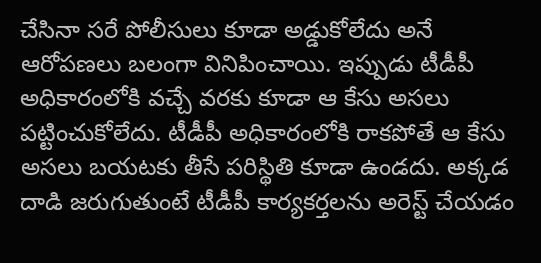చేసినా సరే పోలీసులు కూడా అడ్డుకోలేదు అనే ఆరోపణలు బలంగా వినిపించాయి. ఇప్పుడు టీడీపీ అధికారంలోకి వచ్చే వరకు కూడా ఆ కేసు అసలు పట్టించుకోలేదు. టీడీపీ అధికారంలోకి రాకపోతే ఆ కేసు అసలు బయటకు తీసే పరిస్థితి కూడా ఉండదు. అక్కడ దాడి జరుగుతుంటే టీడీపీ కార్యకర్తలను అరెస్ట్ చేయడం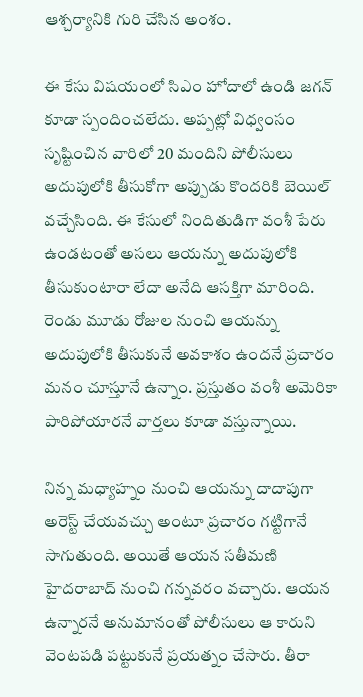ఆశ్చర్యానికి గురి చేసిన అంశం.

ఈ కేసు విషయంలో సిఎం హోదాలో ఉండి జగన్ కూడా స్పందించలేదు. అప్పట్లో విధ్వంసం సృష్టించిన వారిలో 20 మందిని పోలీసులు అదుపులోకి తీసుకోగా అప్పుడు కొందరికి బెయిల్ వచ్చేసింది. ఈ కేసులో నిందితుడిగా వంశీ పేరు ఉండటంతో అసలు ఆయన్ను అదుపులోకి తీసుకుంటారా లేదా అనేది ఆసక్తిగా మారింది. రెండు మూడు రోజుల నుంచి ఆయన్ను అదుపులోకి తీసుకునే అవకాశం ఉందనే ప్రచారం మనం చూస్తూనే ఉన్నాం. ప్రస్తుతం వంశీ అమెరికా పారిపోయారనే వార్తలు కూడా వస్తున్నాయి.

నిన్న మధ్యాహ్నం నుంచి ఆయన్ను దాదాపుగా అరెస్ట్ చేయవచ్చు అంటూ ప్రచారం గట్టిగానే సాగుతుంది. అయితే ఆయన సతీమణి హైదరాబాద్ నుంచి గన్నవరం వచ్చారు. ఆయన ఉన్నారనే అనుమానంతో పోలీసులు ఆ కారుని వెంటపడి పట్టుకునే ప్రయత్నం చేసారు. తీరా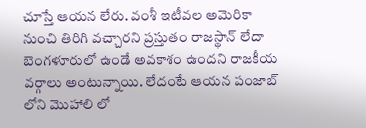చూస్తే ఆయన లేరు. వంశీ ఇటీవల అమెరికా నుంచి తిరిగి వచ్చారని ప్రస్తుతం రాజస్థాన్‌ లేదా బెంగళూరులో ఉండే అవకాశం ఉందని రాజకీయ వర్గాలు అంటున్నాయి. లేదంటే ఆయన పంజాబ్ లోని మొహాలి లో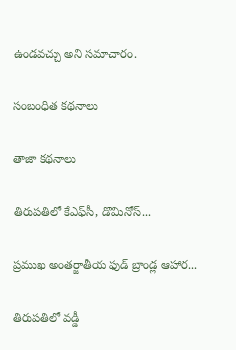ఉండవచ్చు అని సమాచారం.

సంబంధిత కథనాలు

తాజా కథనాలు

తిరుపతిలో కేఎఫ్‌సీ, డొమినోస్‌...

ప్రముఖ అంతర్జాతీయ ఫుడ్ బ్రాండ్ల ఆహార...

తిరుపతిలో వడ్డీ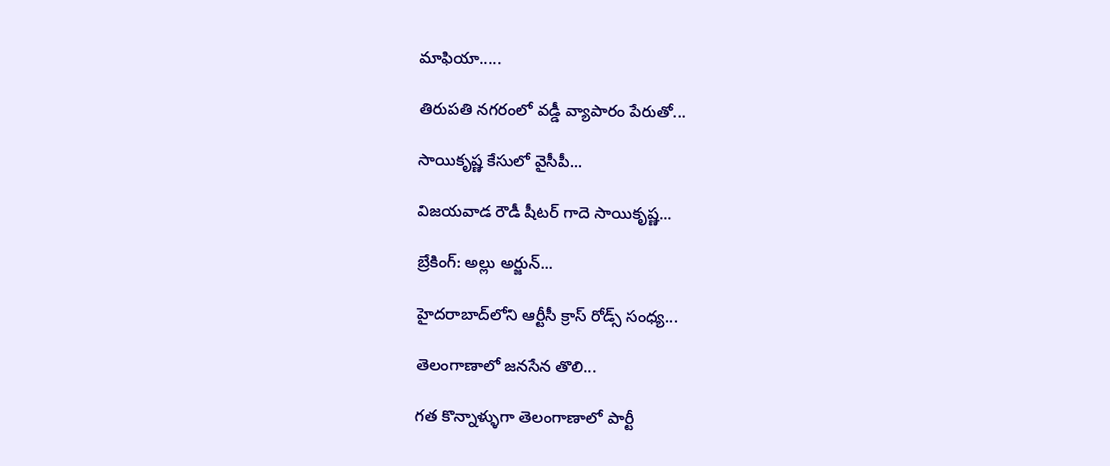మాఫియా.....

తిరుపతి నగరంలో వడ్డీ వ్యాపారం పేరుతో...

సాయికృష్ణ కేసులో వైసీపీ...

విజయవాడ రౌడీ షీటర్‌ గాదె సాయికృష్ణ...

బ్రేకింగ్: అల్లు అర్జున్‌...

హైదరాబాద్‌లోని ఆర్టీసీ క్రాస్ రోడ్స్ సంధ్య...

తెలంగాణాలో జనసేన తొలి...

గత కొన్నాళ్ళుగా తెలంగాణాలో పార్టీ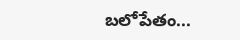బలోపేతం...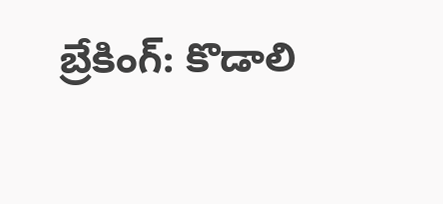బ్రేకింగ్: కొడాలి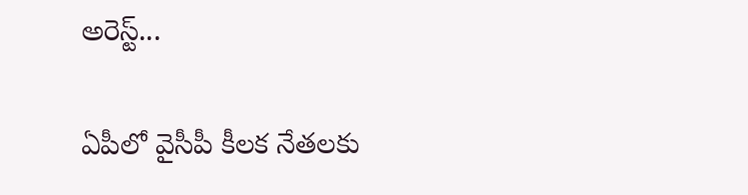అరెస్ట్...

ఏపీలో వైసీపీ కీలక నేతలకు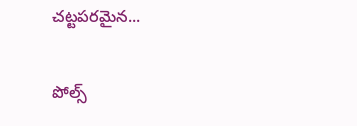చట్టపరమైన...

పోల్స్